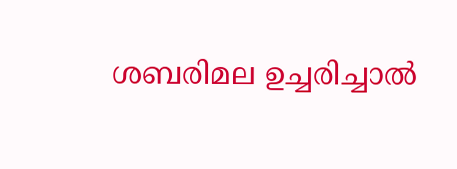ശബരിമല ഉച്ചരിച്ചാൽ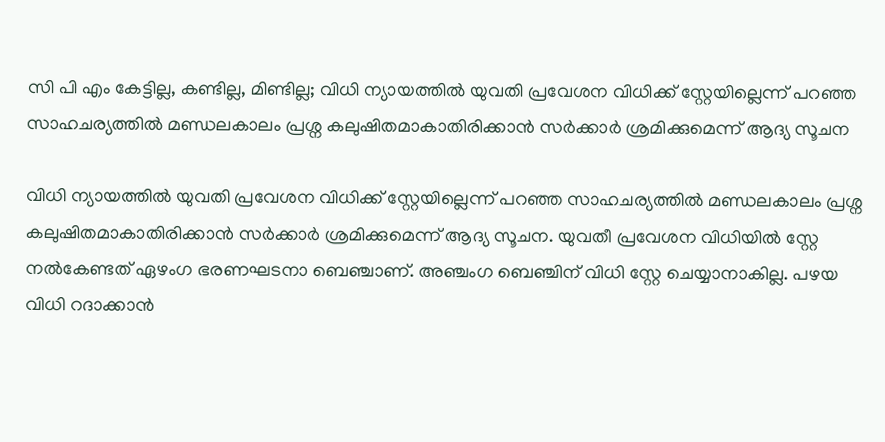സി പി എം കേട്ടില്ല, കണ്ടില്ല, മിണ്ടില്ല; വിധി ന്യായത്തിൽ യുവതി പ്രവേശന വിധിക്ക് സ്റ്റേയില്ലെന്ന് പറഞ്ഞ സാഹചര്യത്തിൽ മണ്ഡലകാലം പ്രശ്ന കലുഷിതമാകാതിരിക്കാൻ സർക്കാർ ശ്രമിക്കുമെന്ന് ആദ്യ സൂചന

വിധി ന്യായത്തിൽ യുവതി പ്രവേശന വിധിക്ക് സ്റ്റേയില്ലെന്ന് പറഞ്ഞ സാഹചര്യത്തിൽ മണ്ഡലകാലം പ്രശ്ന കലുഷിതമാകാതിരിക്കാൻ സർക്കാർ ശ്രമിക്കുമെന്ന് ആദ്യ സൂചന. യുവതീ പ്രവേശന വിധിയിൽ സ്റ്റേ നൽകേണ്ടത് ഏഴംഗ ഭരണഘടനാ ബെഞ്ചാണ്. അഞ്ചംഗ ബെഞ്ചിന് വിധി സ്റ്റേ ചെയ്യാനാകില്ല. പഴയ വിധി റദാക്കാൻ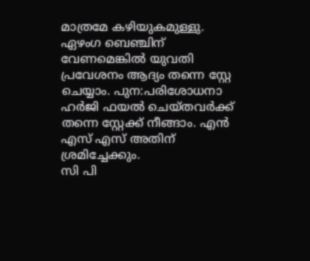മാത്രമേ കഴിയുകമുള്ളു. ഏഴംഗ ബെഞ്ചിന് വേണമെങ്കിൽ യുവതി പ്രവേശനം ആദ്യം തന്നെ സ്റ്റേ ചെയ്യാം. പുന:പരിശോധനാ ഹർജി ഫയൽ ചെയ്തവർക്ക് തന്നെ സ്റ്റേക്ക് നീങ്ങാം. എൻ എസ് എസ് അതിന് ശ്രമിച്ചേക്കും.
സി പി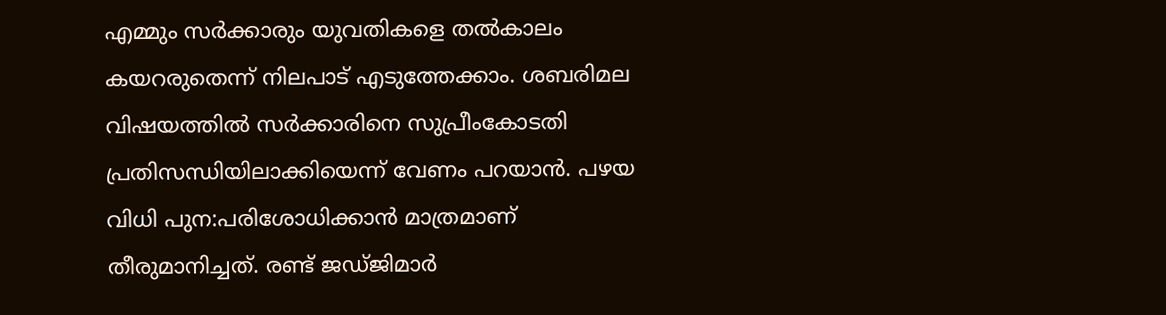എമ്മും സർക്കാരും യുവതികളെ തൽകാലം കയറരുതെന്ന് നിലപാട് എടുത്തേക്കാം. ശബരിമല വിഷയത്തിൽ സർക്കാരിനെ സുപ്രീംകോടതി പ്രതിസന്ധിയിലാക്കിയെന്ന് വേണം പറയാൻ. പഴയ വിധി പുന:പരിശോധിക്കാൻ മാത്രമാണ് തീരുമാനിച്ചത്. രണ്ട് ജഡ്ജിമാർ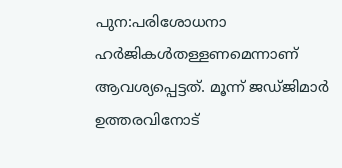പുന:പരിശോധനാ ഹർജികൾതള്ളണമെന്നാണ് ആവശ്യപ്പെട്ടത്. മൂന്ന് ജഡ്ജിമാർ ഉത്തരവിനോട്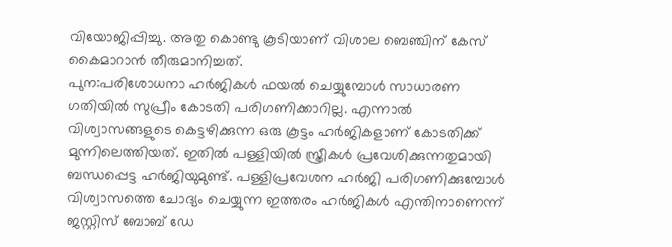വിയോജിപ്പിച്ചു. അതു കൊണ്ടു കൂടിയാണ് വിശാല ബെഞ്ചിന് കേസ് കൈമാറാൻ തീരുമാനിച്ചത്.
പുന:പരിശോധനാ ഹർജികൾ ഫയൽ ചെയ്യുമ്പോൾ സാധാരണ ഗതിയിൽ സുപ്രീം കോടതി പരിഗണിക്കാറില്ല. എന്നാൽ വിശ്വാസങ്ങളുടെ കെട്ടഴിക്കുന്ന ഒരു കൂട്ടം ഹർജികളാണ് കോടതിക്ക് മുന്നിലെത്തിയത്. ഇതിൽ പള്ളിയിൽ സ്ത്രീകൾ പ്രവേശിക്കുന്നതുമായി ബന്ധപ്പെട്ട ഹർജിയുമുണ്ട്. പള്ളിപ്രവേശന ഹർജി പരിഗണിക്കുമ്പോൾ വിശ്വാസത്തെ ചോദ്യം ചെയ്യുന്ന ഇത്തരം ഹർജികൾ എന്തിനാണെന്ന് ജസ്റ്റിസ് ബോബ് ഡേ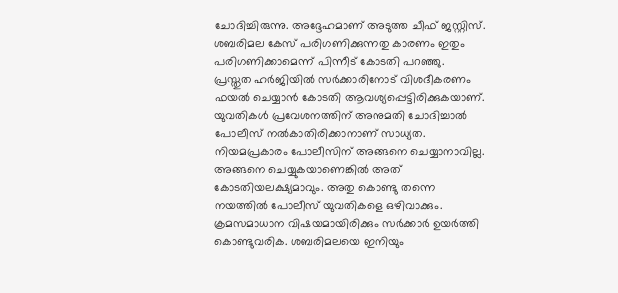ചോദിച്ചിരുന്നു. അദ്ദേഹമാണ് അടുത്ത ചീഫ് ജസ്റ്റിസ്. ശബരിമല കേസ് പരിഗണിക്കുന്നതു കാരണം ഇതും പരിഗണിക്കാമെന്ന് പിന്നീട് കോടതി പറഞ്ഞു. പ്രസ്തുത ഹർജിയിൽ സർക്കാരിനോട് വിശദീകരണം ഫയൽ ചെയ്യാൻ കോടതി ആവശ്യപ്പെട്ടിരിക്കുകയാണ്.
യുവതികൾ പ്രവേശനത്തിന് അനുമതി ചോദിച്ചാൽ പോലീസ് നൽകാതിരിക്കാനാണ് സാധ്യത. നിയമപ്രകാരം പോലീസിന് അങ്ങനെ ചെയ്യാനാവില്ല. അങ്ങനെ ചെയ്യുകയാണെങ്കിൽ അത് കോടതിയലക്ഷ്യമാവും. അതു കൊണ്ടു തന്നെ നയത്തിൽ പോലീസ് യുവതികളെ ഒഴിവാക്കും. ക്രമസമാധാന വിഷയമായിരിക്കും സർക്കാർ ഉയർത്തി കൊണ്ടുവരിക. ശബരിമലയെ ഇനിയും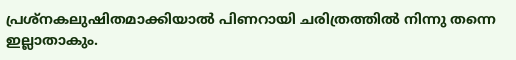പ്രശ്നകലുഷിതമാക്കിയാൽ പിണറായി ചരിത്രത്തിൽ നിന്നു തന്നെ ഇല്ലാതാകും.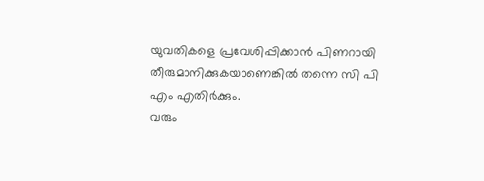യുവതികളെ പ്രവേശിപ്പിക്കാൻ പിണറായി തീരുമാനിക്കുകയാണെങ്കിൽ തന്നെ സി പി എം എതിർക്കും.
വരും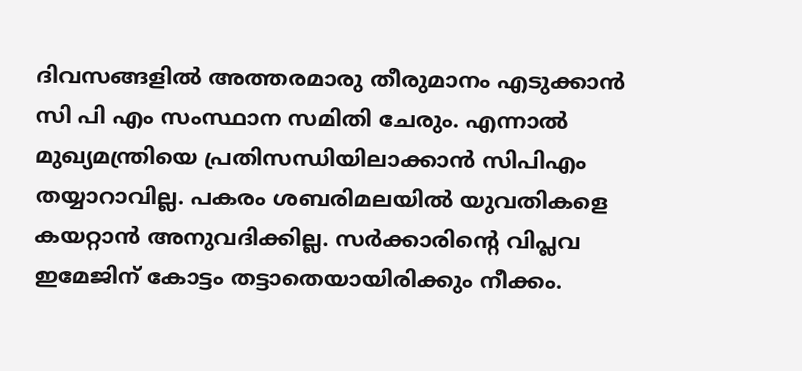ദിവസങ്ങളിൽ അത്തരമാരു തീരുമാനം എടുക്കാൻ സി പി എം സംസ്ഥാന സമിതി ചേരും. എന്നാൽ മുഖ്യമന്ത്രിയെ പ്രതിസന്ധിയിലാക്കാൻ സിപിഎം തയ്യാറാവില്ല. പകരം ശബരിമലയിൽ യുവതികളെ കയറ്റാൻ അനുവദിക്കില്ല. സർക്കാരിന്റെ വിപ്ലവ ഇമേജിന് കോട്ടം തട്ടാതെയായിരിക്കും നീക്കം.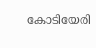കോടിയേരി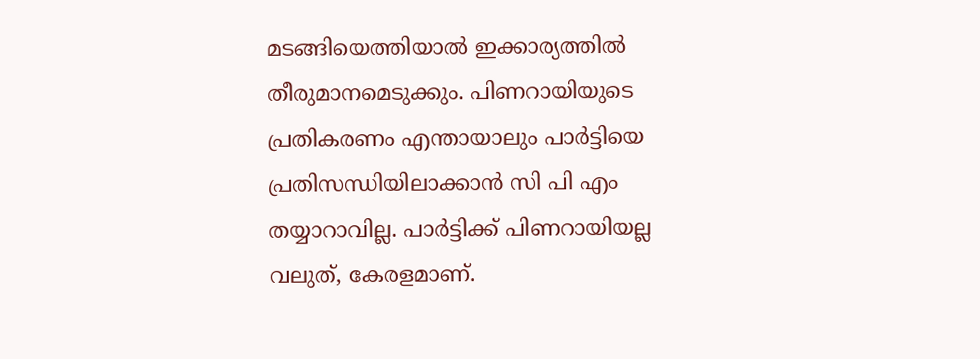മടങ്ങിയെത്തിയാൽ ഇക്കാര്യത്തിൽ തീരുമാനമെടുക്കും. പിണറായിയുടെ പ്രതികരണം എന്തായാലും പാർട്ടിയെ പ്രതിസന്ധിയിലാക്കാൻ സി പി എം തയ്യാറാവില്ല. പാർട്ടിക്ക് പിണറായിയല്ല വലുത്, കേരളമാണ്.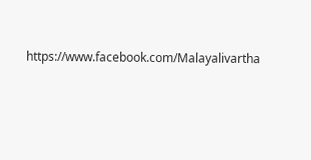https://www.facebook.com/Malayalivartha